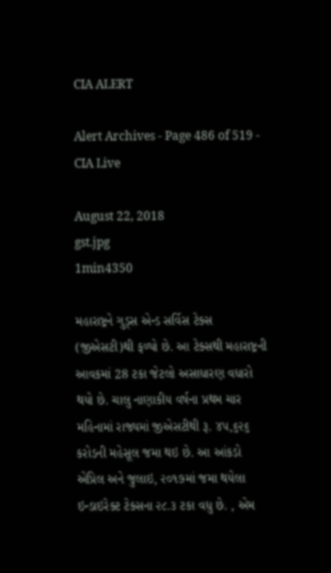CIA ALERT

Alert Archives - Page 486 of 519 - CIA Live

August 22, 2018
gst.jpg
1min4350

મહારાષ્ટ્રને ગુડ્સ એન્ડ સર્વિસ ટેક્સ (જીએસટી)થી ફળ્યો છે. આ ટેક્સથી મહારાષ્ટ્રની આવકમાં 28 ટકા જેટલો અસાધારણ વધારો થયો છે. ચાલુ નાણાકીય વર્ષના પ્રથમ ચાર મહિનામાં રાજ્યમાં જીએસટીથી રૂ. ૪૫,૬૨૬ કરોડની મહેસૂલ જમા થઇ છે. આ આંકડો એપ્રિલ અને જુલાઇ, ૨૦૧૭માં જમા થયેલા ઇન્ડાઇરેક્ટ ટેક્સના ૨૮.૩ ટકા વધુ છે. , એમ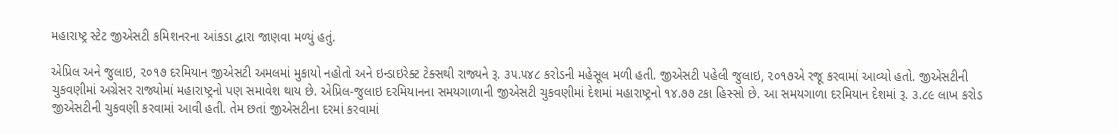મહારાષ્ટ્ર સ્ટેટ જીએસટી કમિશનરના આંકડા દ્વારા જાણવા મળ્યું હતું.

એપ્રિલ અને જુલાઇ, ૨૦૧૭ દરમિયાન જીએસટી અમલમાં મુકાયો નહોતો અને ઇન્ડાઇરેક્ટ ટેક્સથી રાજ્યને રૂ. ૩૫.૫૪૮ કરોડની મહેસૂલ મળી હતી. જીએસટી પહેલી જુલાઇ, ૨૦૧૭એ રજૂ કરવામાં આવ્યો હતો. જીએસટીની ચુકવણીમાં અગ્રેસર રાજ્યોમાં મહારાષ્ટ્રનો પણ સમાવેશ થાય છે. એપ્રિલ-જુલાઇ દરમિયાનના સમયગાળાની જીએસટી ચુકવણીમાં દેશમાં મહારાષ્ટ્રનો ૧૪.૭૭ ટકા હિસ્સો છે. આ સમયગાળા દરમિયાન દેશમાં રૂ. ૩.૮૯ લાખ કરોડ જીએસટીની ચુકવણી કરવામાં આવી હતી. તેમ છતાં જીએસટીના દરમાં કરવામાં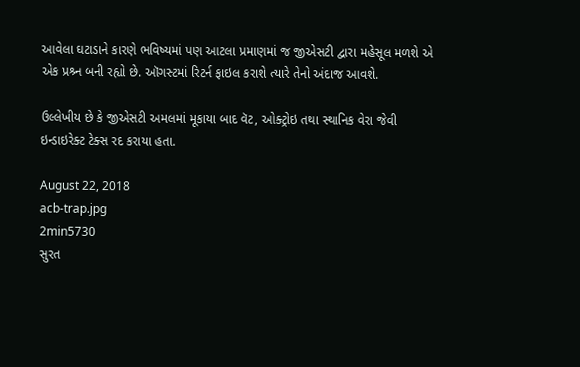આવેલા ઘટાડાને કારણે ભવિષ્યમાં પણ આટલા પ્રમાણમાં જ જીએસટી દ્વારા મહેસૂલ મળશે એ એક પ્રશ્ર્ન બની રહ્યો છે. ઑગસ્ટમાં રિટર્ન ફાઇલ કરાશે ત્યારે તેનો અંદાજ આવશે.

ઉલ્લેખીય છે કે જીએસટી અમલમાં મૂકાયા બાદ વૅટ, ઓક્ટ્રોઇ તથા સ્થાનિક વેરા જેવી ઇન્ડાઇરેક્ટ ટેક્સ રદ કરાયા હતા.

August 22, 2018
acb-trap.jpg
2min5730
સુરત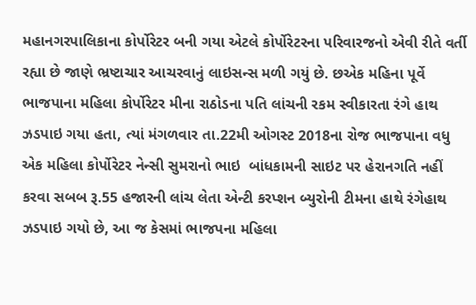મહાનગરપાલિકાના કોર્પોરેટર બની ગયા એટલે કોર્પોરેટરના પરિવારજનો એવી રીતે વર્તી રહ્યા છે જાણે ભ્રષ્ટાચાર આચરવાનું લાઇસન્સ મળી ગયું છે. છએક મહિના પૂર્વે ભાજપાના મહિલા કોર્પોરેટર મીના રાઠોડના પતિ લાંચની રકમ સ્વીકારતા રંગે હાથ ઝડપાઇ ગયા હતા, ત્યાં મંગળવાર તા.22મી ઓગસ્ટ 2018ના રોજ ભાજપાના વધુ એક મહિલા કોર્પોરેટર નેન્સી સુમરાનો ભાઇ  બાંધકામની સાઇટ પર હેરાનગતિ નહીં કરવા સબબ રૂ.55 હજારની લાંચ લેતા એન્ટી કરપ્શન બ્યુરોની ટીમના હાથે રંગેહાથ ઝડપાઇ ગયો છે, આ જ કેસમાં ભાજપના મહિલા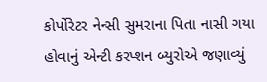કોર્પોરેટર નેન્સી સુમરાના પિતા નાસી ગયા હોવાનું એન્ટી કરપ્શન બ્યુરોએ જણાવ્યું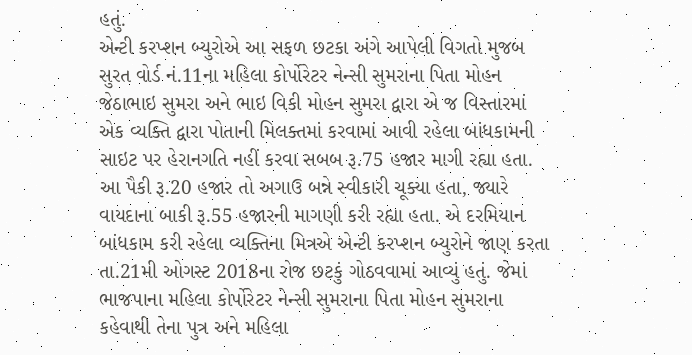હતું.
એન્ટી કરપ્શન બ્યુરોએ આ સફળ છટકા અંગે આપેલી વિગતો મુજબ સુરત વોર્ડ નં.11ના મહિલા કોર્પોરેટર નેન્સી સુમરાના પિતા મોહન જેઠાભાઇ સુમરા અને ભાઇ વિકી મોહન સુમરા દ્વારા એ જ વિસ્તારમાં એક વ્યક્તિ દ્વારા પોતાની મિલક્તમાં કરવામાં આવી રહેલા બાંધકામની સાઇટ પર હેરાનગતિ નહીં કરવા સબબ રૂ.75 હજાર માગી રહ્યા હતા. આ પૈકી રૂ.20 હજાર તો અગાઉ બન્ને સ્વીકારી ચૂક્યા હતા, જ્યારે વાયદાના બાકી રૂ.55 હજારની માગણી કરી રહ્યા હતા. એ દરમિયાન બાંધકામ કરી રહેલા વ્યક્તિના મિત્રએ એન્ટી કરપ્શન બ્યુરોને જાણ કરતા તા.21મી ઓગસ્ટ 2018ના રોજ છટકું ગોઠવવામાં આવ્યું હતું. જેમાં ભાજપાના મહિલા કોર્પોરેટર નેન્સી સુમરાના પિતા મોહન સુમરાના કહેવાથી તેના પુત્ર અને મહિલા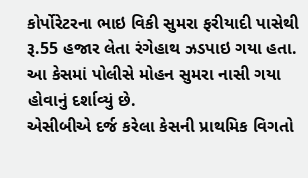કોર્પોરેટરના ભાઇ વિકી સુમરા ફરીયાદી પાસેથી રૂ.55 હજાર લેતા રંગેહાથ ઝડપાઇ ગયા હતા. આ કેસમાં પોલીસે મોહન સુમરા નાસી ગયા હોવાનું દર્શાવ્યું છે.
એસીબીએ દર્જ કરેલા કેસની પ્રાથમિક વિગતો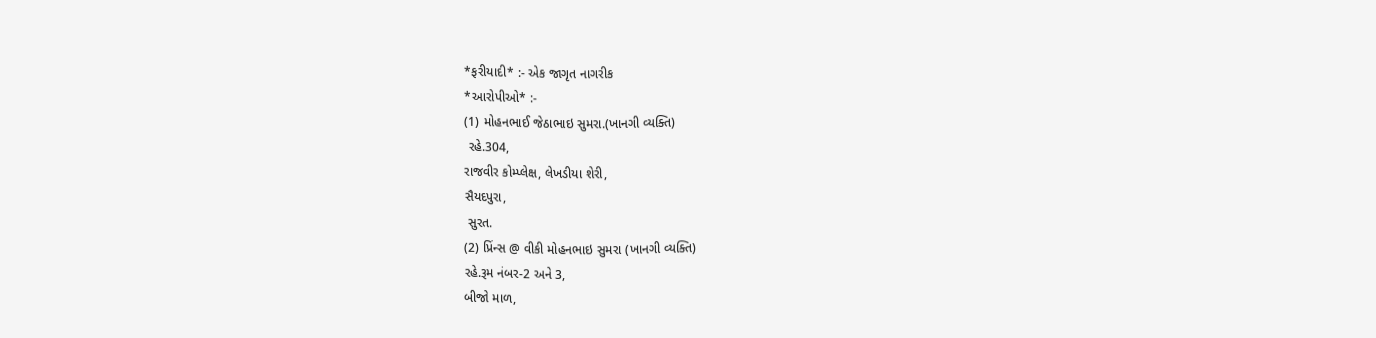*ફરીયાદી* :- એક જાગૃત નાગરીક
*આરોપીઓ* :-
(1) મોહનભાઈ જેઠાભાઇ સુમરા.(ખાનગી વ્યક્તિ)
 રહે.304,
રાજવીર કોમ્પ્લેક્ષ, લેખડીયા શેરી,
સૈયદપુરા,
 સુરત.
(2) પ્રિંન્સ @ વીકી મોહનભાઇ સુમરા (ખાનગી વ્યક્તિ)
રહે.રૂમ નંબર-2 અને 3,
બીજો માળ,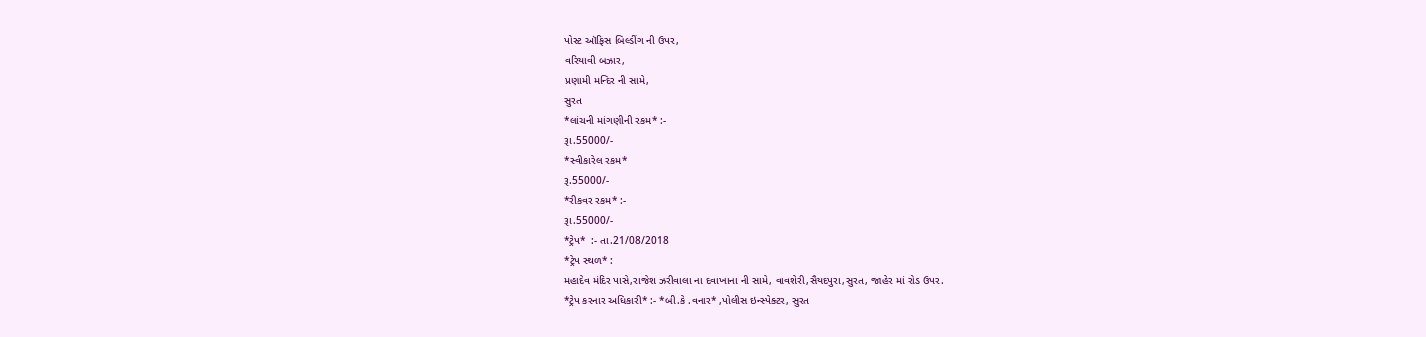પોસ્ટ ઑફિસ બિલ્ડીંગ ની ઉપર,
વરિયાવી બઝાર,
પ્રણામી મન્દિર ની સામે,
સુરત
*લાંચની માંગણીની રકમ* :-
રૂા.55000/-
*સ્વીકારેલ રકમ*
રૂ.55000/-
*રીકવર રકમ* :-
રૂા.55000/-
*ટ્રેપ*  :- તા.21/08/2018
*ટ્રેપ સ્થળ* :
મહાદેવ મંદિર પાસે,રાજેશ ઝરીવાલા ના દવાખાના ની સામે, વાવશેરી,સૈયદપુરા,સુરત, જાહેર માં રોડ ઉપર.
*ટ્રેપ કરનાર અધિકારી* :- *બી.કે .વનાર* ,પોલીસ ઇન્સ્પેક્ટર, સુરત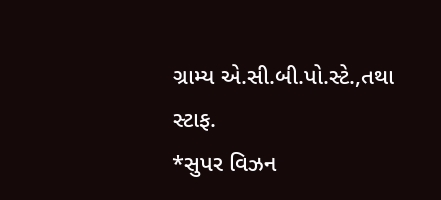ગ્રામ્ય એ.સી.બી.પો.સ્ટે.,તથા સ્ટાફ.
*સુપર વિઝન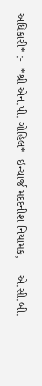અધિકારી* :-  *શ્રી એન.પી. ગોહિલ*  ઇન્ચાર્જ મદદનીશ નિયામક,     એ.સી.બી.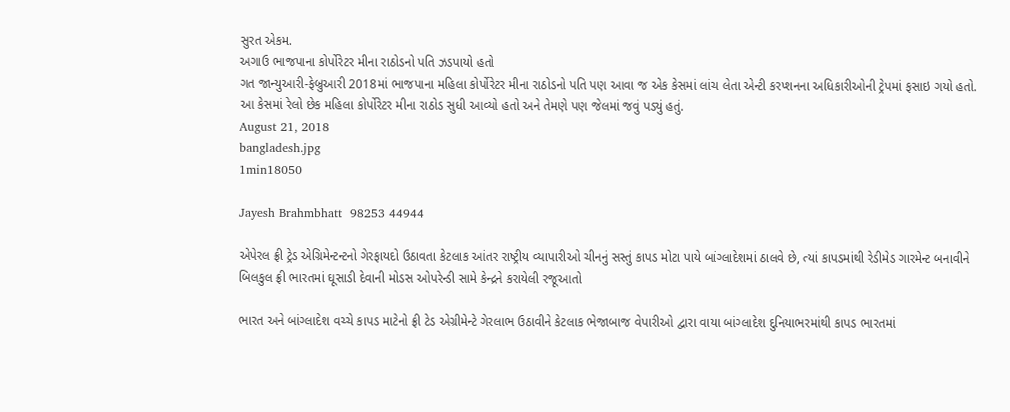સુરત એકમ.
અગાઉ ભાજપાના કોર્પોરેટર મીના રાઠોડનો પતિ ઝડપાયો હતો
ગત જાન્યુઆરી-ફેબ્રુઆરી 2018માં ભાજપાના મહિલા કોર્પોરેટર મીના રાઠોડનો પતિ પણ આવા જ એક કેસમાં લાંચ લેતા એન્ટી કરપ્શનના અધિકારીઓની ટ્રેપમાં ફસાઇ ગયો હતો. આ કેસમાં રેલો છેક મહિલા કોર્પોરેટર મીના રાઠોડ સુધી આવ્યો હતો અને તેમણે પણ જેલમાં જવું પડ્યું હતું.
August 21, 2018
bangladesh.jpg
1min18050

Jayesh Brahmbhatt  98253 44944

એપેરલ ફ્રી ટ્રેડ એગ્રિમેન્ટન્ટનો ગેરફાયદો ઉઠાવતા કેટલાક આંતર રાષ્ટ્રીય વ્યાપારીઓ ચીનનું સસ્તું કાપડ મોટા પાયે બાંગ્લાદેશમાં ઠાલવે છે, ત્યાં કાપડમાંથી રેડીમેડ ગારમેન્ટ બનાવીને બિલકુલ ફ્રી ભારતમાં ઘૂસાડી દેવાની મોડસ ઓપરેન્ડી સામે કેન્દ્રને કરાયેલી રજૂઆતો

ભારત અને બાંગ્લાદેશ વચ્ચે કાપડ માટેનો ફ્રી ટેડ એગ્રીમેન્ટે ગેરલાભ ઉઠાવીને કેટલાક ભેજાબાજ વેપારીઓ દ્વારા વાયા બાંગ્લાદેશ દુનિયાભરમાંથી કાપડ ભારતમાં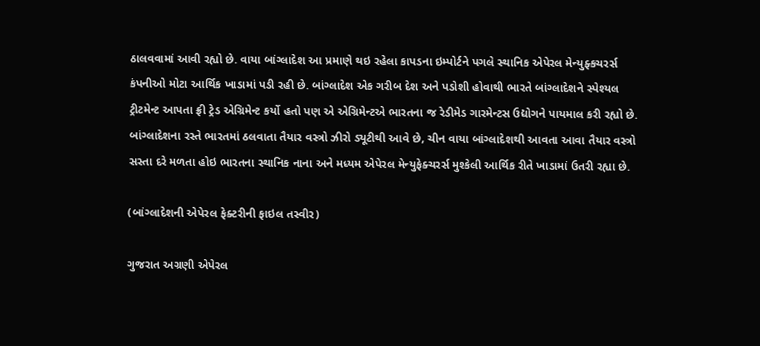ઠાલવવામાં આવી રહ્યો છે. વાયા બાંગ્લાદેશ આ પ્રમાણે થઇ રહેલા કાપડના ઇમ્પોર્ટને પગલે સ્થાનિક એપેરલ મેન્યુફ્કચરર્સ કંપનીઓ મોટા આર્થિક ખાડામાં પડી રહી છે. બાંગ્લાદેશ એક ગરીબ દેશ અને પડોશી હોવાથી ભારતે બાંગ્લાદેશને સ્પેશ્યલ ટ્રીટમેન્ટ આપતા ફ્રી ટ્રેડ એગ્રિમેન્ટ કર્યો હતો પણ એ એગ્રિમેન્ટએ ભારતના જ રેડીમેડ ગારમેન્ટસ ઉદ્યોગને પાયમાલ કરી રહ્યો છે. બાંગ્લાદેશના રસ્તે ભારતમાં ઠલવાતા તૈયાર વસ્ત્રો ઝીરો ડ્યૂટીથી આવે છે, ચીન વાયા બાંગ્લાદેશથી આવતા આવા તૈયાર વસ્ત્રો સસ્તા દરે મળતા હોઇ ભારતના સ્થાનિક નાના અને મધ્યમ એપેરલ મેન્યુફેક્ચરર્સ મુશ્કેલી આર્થિક રીતે ખાડામાં ઉતરી રહ્યા છે.

(બાંગ્લાદેશની એપેરલ ફેક્ટરીની ફાઇલ તસ્વીર)

ગુજરાત અગ્રણી એપેરલ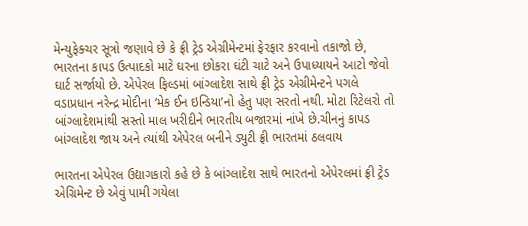મેન્યુફેક્ચર સૂત્રો જણાવે છે કે ફ્રી ટ્રેડ એગ્રીમેન્ટમાં ફેરફાર કરવાનો તકાજો છે, ભારતના કાપડ ઉત્પાદકો માટે ઘરના છોકરા ઘંટી ચાટે અને ઉપાધ્યાયને આટો જેવો ઘાર્ટ સર્જાયો છે. એપેરલ ફિલ્ડમાં બાંગ્લાદેશ સાથે ફ્રી ટ્રેડ એગ્રીમેન્ટને પગલે વડાપ્રધાન નરેન્દ્ર મોદીના ‘મેક ઈન ઇન્ડિયા’નો હેતુ પણ સરતો નથી. મોટા રિટેલરો તો બાંગ્લાદેશમાંથી સસ્તો માલ ખરીદીને ભારતીય બજારમાં નાંખે છે.ચીનનું કાપડ બાંગ્લાદેશ જાય અને ત્યાંથી એપેરલ બનીને ડ્યુટી ફ્રી ભારતમાં ઠલવાય

ભારતના એપેરલ ઉદ્યાગકારો કહે છે કે બાંગ્લાદેશ સાથે ભારતનો એપેરલમાં ફ્રી ટ્રેડ એગ્રિમેન્ટ છે એવું પામી ગયેલા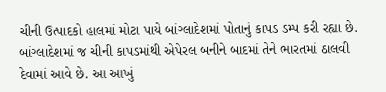ચીની ઉત્પાદકો હાલમાં મોટા પાયે બાંગ્લાદેશમાં પોતાનું કાપડ ડમ્પ કરી રહ્યા છે. બાંગ્લાદેશમાં જ ચીની કાપડમાંથી એપેરલ બનીને બાદમાં તેને ભારતમાં ઠાલવી દેવામાં આવે છે. આ આખું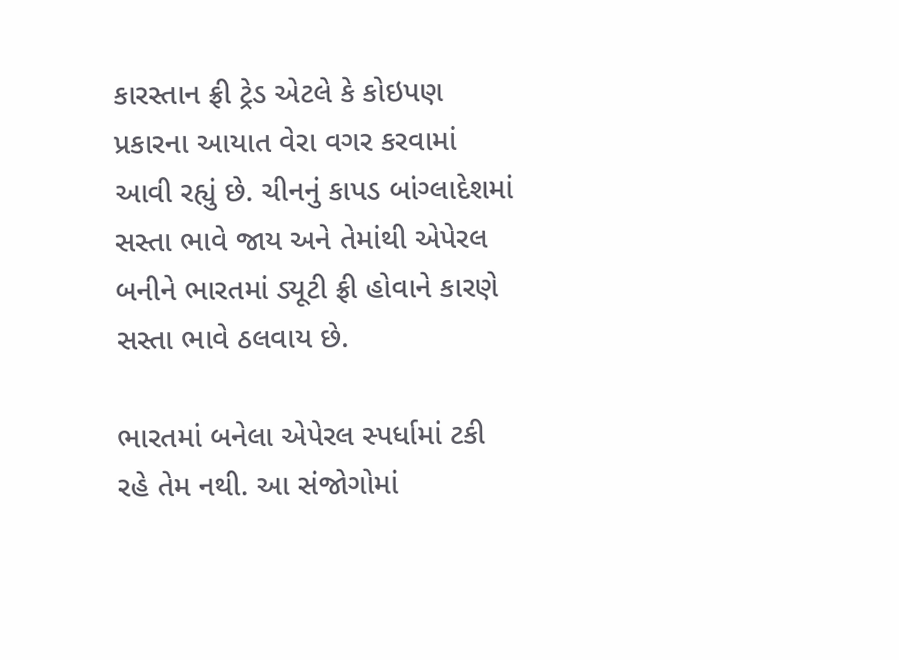કારસ્તાન ફ્રી ટ્રેડ એટલે કે કોઇપણ પ્રકારના આયાત વેરા વગર કરવામાં આવી રહ્યું છે. ચીનનું કાપડ બાંગ્લાદેશમાં સસ્તા ભાવે જાય અને તેમાંથી એપેરલ બનીને ભારતમાં ડ્યૂટી ફ્રી હોવાને કારણે સસ્તા ભાવે ઠલવાય છે.

ભારતમાં બનેલા એપેરલ સ્પર્ધામાં ટકી રહે તેમ નથી. આ સંજોગોમાં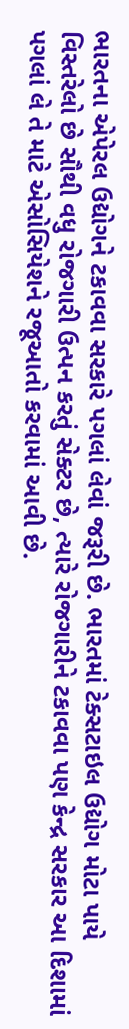ભારતના એપેરલ ઉદ્યોગને ટકાવવા સરકારે પગલાં લેવાં જરૂરી છે. ભારતમાં ટેક્સટાઇલ ઉદ્યોગ મોટા પાયે વિસ્તરેલો છે સૌથી વધુ રોજગારી ઉત્પન કરતું સેક્ટર છે, ત્યારે રોજગારીને ટકાવવા પણ કેન્દ્ર સરકાર આ દિશામાં પગલાં લે તે માટે એસોસિયેશને રજૂઆતો કરવામાં આવી છે.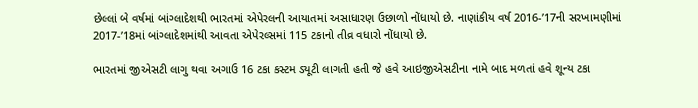છેલ્લાં બે વર્ષમાં બાંગ્લાદેશથી ભારતમાં એપેરલની આયાતમાં અસાધારણ ઉછાળો નોંધાયો છે. નાણાંકીય વર્ષ 2016-’17ની સરખામણીમાં 2017-’18માં બાંગ્લાદેશમાંથી આવતા એપેરલ્સમાં 115 ટકાનો તીવ્ર વધારો નોંધાયો છે.

ભારતમાં જીએસટી લાગુ થવા અગાઉ 16 ટકા કસ્ટમ ડ્યૂટી લાગતી હતી જે હવે આઇજીએસટીના નામે બાદ મળતાં હવે શૂન્ય ટકા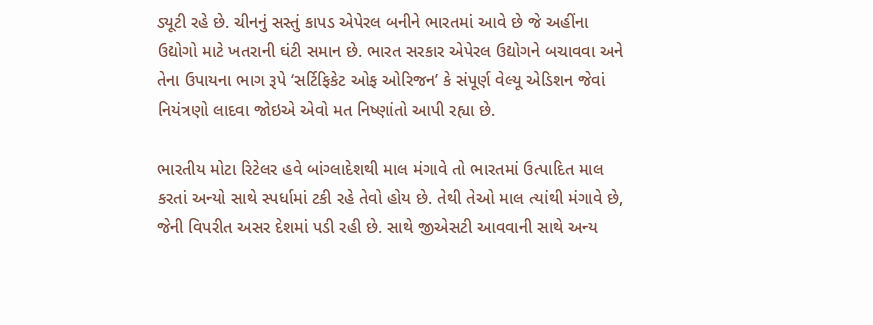ડ્યૂટી રહે છે. ચીનનું સસ્તું કાપડ એપેરલ બનીને ભારતમાં આવે છે જે અહીંના ઉદ્યોગો માટે ખતરાની ઘંટી સમાન છે. ભારત સરકાર એપેરલ ઉદ્યોગને બચાવવા અને તેના ઉપાયના ભાગ રૂપે ‘સર્ટિફિકેટ ઓફ ઓરિજન’ કે સંપૂર્ણ વેલ્યૂ એડિશન જેવાં નિયંત્રણો લાદવા જોઇએ એવો મત નિષ્ણાંતો આપી રહ્યા છે.

ભારતીય મોટા રિટેલર હવે બાંગ્લાદેશથી માલ મંગાવે તો ભારતમાં ઉત્પાદિત માલ કરતાં અન્યો સાથે સ્પર્ધામાં ટકી રહે તેવો હોય છે. તેથી તેઓ માલ ત્યાંથી મંગાવે છે, જેની વિપરીત અસર દેશમાં પડી રહી છે. સાથે જીએસટી આવવાની સાથે અન્ય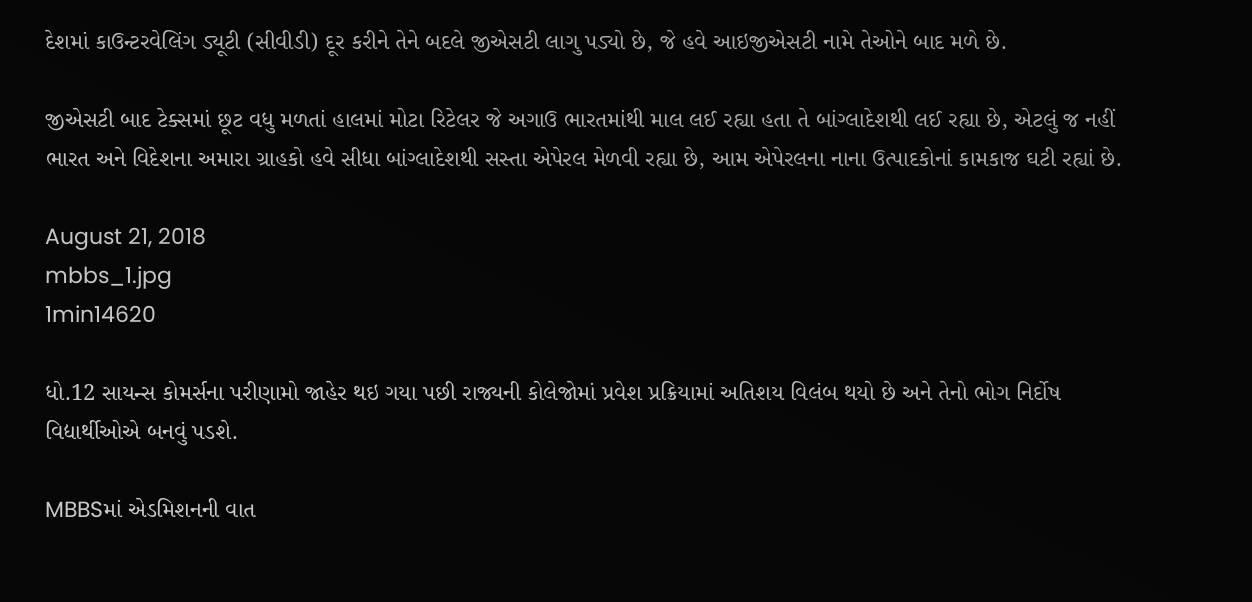દેશમાં કાઉન્ટરવેલિંગ ડ્યૂટી (સીવીડી) દૂર કરીને તેને બદલે જીએસટી લાગુ પડ્યો છે, જે હવે આઇજીએસટી નામે તેઓને બાદ મળે છે.

જીએસટી બાદ ટેક્સમાં છૂટ વધુ મળતાં હાલમાં મોટા રિટેલર જે અગાઉ ભારતમાંથી માલ લઈ રહ્યા હતા તે બાંગ્લાદેશથી લઈ રહ્યા છે, એટલું જ નહીં ભારત અને વિદેશના અમારા ગ્રાહકો હવે સીધા બાંગ્લાદેશથી સસ્તા એપેરલ મેળવી રહ્યા છે, આમ એપેરલના નાના ઉત્પાદકોનાં કામકાજ ઘટી રહ્યાં છે.

August 21, 2018
mbbs_1.jpg
1min14620

ધો.12 સાયન્સ કોમર્સના પરીણામો જાહેર થઇ ગયા પછી રાજ્યની કોલેજોમાં પ્રવેશ પ્રક્રિયામાં અતિશય વિલંબ થયો છે અને તેનો ભોગ નિર્દોષ વિદ્યાર્થીઓએ બનવું પડશે.

MBBSમાં એડમિશનની વાત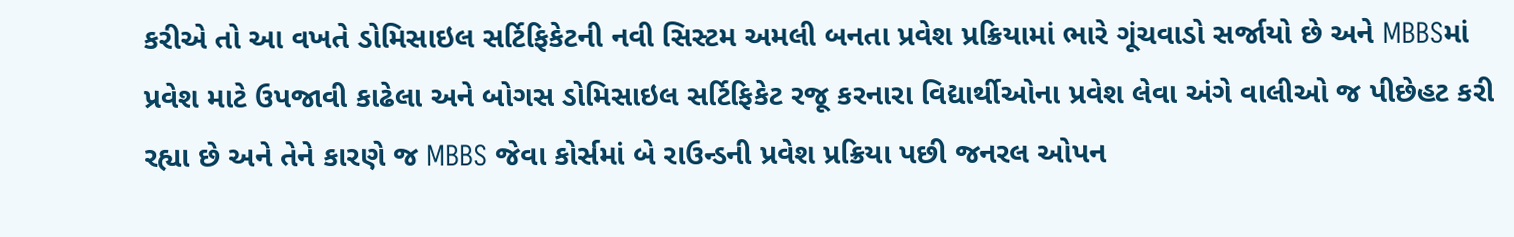કરીએ તો આ વખતે ડોમિસાઇલ સર્ટિફિકેટની નવી સિસ્ટમ અમલી બનતા પ્રવેશ પ્રક્રિયામાં ભારે ગૂંચવાડો સર્જાયો છે અને MBBSમાં પ્રવેશ માટે ઉપજાવી કાઢેલા અને બોગસ ડોમિસાઇલ સર્ટિફિકેટ રજૂ કરનારા વિદ્યાર્થીઓના પ્રવેશ લેવા અંગે વાલીઓ જ પીછેહટ કરી રહ્યા છે અને તેને કારણે જ MBBS જેવા કોર્સમાં બે રાઉન્ડની પ્રવેશ પ્રક્રિયા પછી જનરલ ઓપન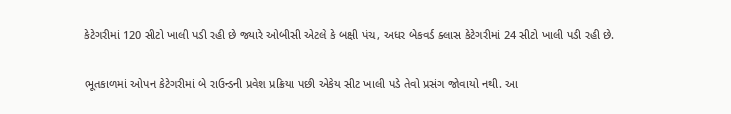કેટેગરીમાં 120 સીટો ખાલી પડી રહી છે જ્યારે ઓબીસી એટલે કે બક્ષી પંચ, અધર બેકવર્ડ ક્લાસ કેટેગરીમાં 24 સીટો ખાલી પડી રહી છે.

ભૂતકાળમાં ઓપન કેટેગરીમાં બે રાઉન્ડની પ્રવેશ પ્રક્રિયા પછી એકેય સીટ ખાલી પડે તેવો પ્રસંગ જોવાયો નથી. આ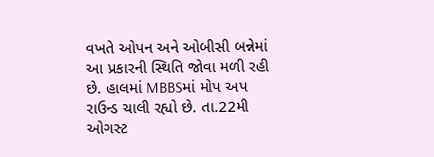વખતે ઓપન અને ઓબીસી બન્નેમાં આ પ્રકારની સ્થિતિ જોવા મળી રહી છે. હાલમાં MBBSમાં મોપ અપ રાઉન્ડ ચાલી રહ્યો છે. તા.22મી ઓગસ્ટ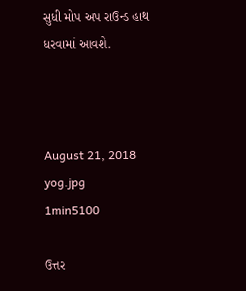સુધી મોપ અપ રાઉન્ડ હાથ ધરવામાં આવશે.



August 21, 2018
yog.jpg
1min5100

ઉત્તર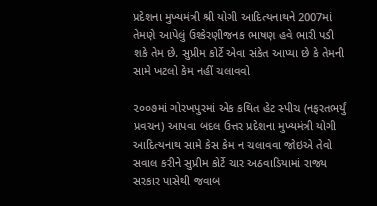પ્રદેશના મુખ્યમંત્રી શ્રી યોગી આદિત્યનાથને 2007માં તેમણે આપેલું ઉશ્કેરણીજનક ભાષણ હવે ભારી પડી શકે તેમ છે. સુપ્રીમ કોર્ટે એવા સંકેત આપ્યા છે કે તેમની સામે ખટલો કેમ નહીં ચલાવવો

૨૦૦૭માં ગોરખપુરમાં એક કથિત હેટ સ્પીચ (નફરતભર્યું પ્રવચન) આપવા બદલ ઉત્તર પ્રદેશના મુખ્યમંત્રી યોગી આદિત્યનાથ સામે કેસ કેમ ન ચલાવવા જોઇએ તેવો સવાલ કરીને સુપ્રીમ કોર્ટે ચાર અઠવાડિયામાં રાજ્ય સરકાર પાસેથી જવાબ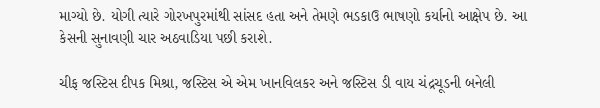માગ્યો છે. યોગી ત્યારે ગોરખપુરમાંથી સાંસદ હતા અને તેમણે ભડકાઉ ભાષણો કર્યાનો આક્ષેપ છે. આ કેસની સુનાવણી ચાર અઠવાડિયા પછી કરાશે.

ચીફ જસ્ટિસ દીપક મિશ્રા, જસ્ટિસ એ એમ ખાનવિલકર અને જસ્ટિસ ડી વાય ચંદ્રચૂડની બનેલી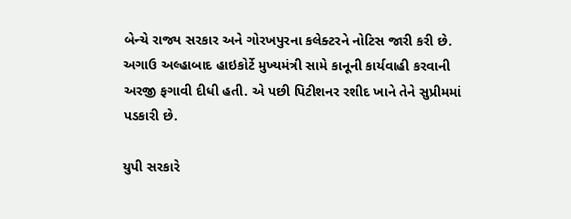બેન્ચે રાજ્ય સરકાર અને ગોરખપુરના કલેક્ટરને નોટિસ જારી કરી છે. અગાઉ અલ્હાબાદ હાઇકોર્ટે મુખ્યમંત્રી સામે કાનૂની કાર્યવાહી કરવાની અરજી ફગાવી દીધી હતી. એ પછી પિટીશનર રશીદ ખાને તેને સુપ્રીમમાં પડકારી છે.

યુપી સરકારે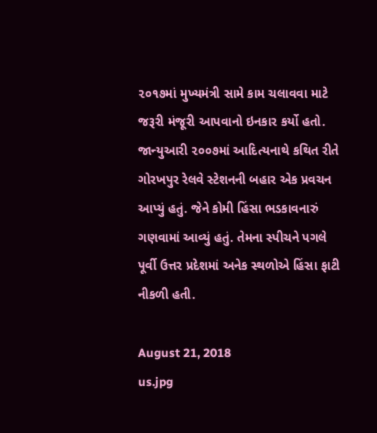૨૦૧૭માં મુખ્યમંત્રી સામે કામ ચલાવવા માટે જરૂરી મંજૂરી આપવાનો ઇનકાર કર્યો હતો. જાન્યુઆરી ૨૦૦૭માં આદિત્યનાથે કથિત રીતે ગોરખપુર રેલવે સ્ટેશનની બહાર એક પ્રવચન આપ્યું હતું. જેને કોમી હિંસા ભડકાવનારું ગણવામાં આવ્યું હતું. તેમના સ્પીચને પગલે પૂર્વી ઉત્તર પ્રદેશમાં અનેક સ્થળોએ હિંસા ફાટી નીકળી હતી.

August 21, 2018
us.jpg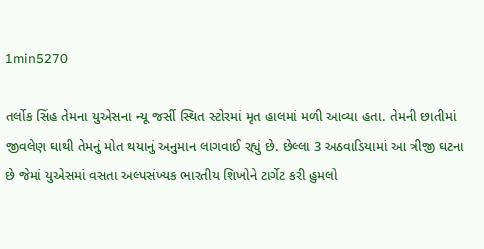1min5270

તર્લોક સિંહ તેમના યુએસના ન્યૂ જર્સી સ્થિત સ્ટોરમાં મૃત હાલમાં મળી આવ્યા હતા. તેમની છાતીમાં જીવલેણ ઘાથી તેમનું મોત થયાનું અનુમાન લાગવાઈ રહ્યું છે. છેલ્લા 3 અઠવાડિયામાં આ ત્રીજી ઘટના છે જેમાં યુએસમાં વસતા અલ્પસંખ્યક ભારતીય શિખોને ટાર્ગેટ કરી હુમલો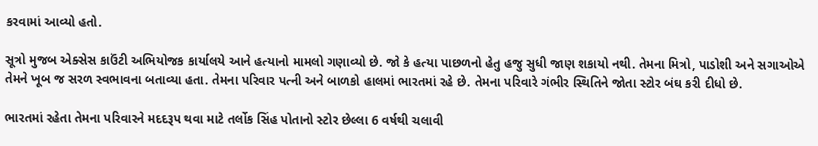કરવામાં આવ્યો હતો.

સૂત્રો મુજબ એક્સેસ કાઉંટી અભિયોજક કાર્યાલયે આને હત્યાનો મામલો ગણાવ્યો છે. જો કે હત્યા પાછળનો હેતુ હજુ સુધી જાણ શકાયો નથી. તેમના મિત્રો, પાડોશી અને સગાઓએ તેમને ખૂબ જ સરળ સ્વભાવના બતાવ્યા હતા. તેમના પરિવાર પત્ની અને બાળકો હાલમાં ભારતમાં રહે છે. તેમના પરિવારે ગંભીર સ્થિતિને જોતા સ્ટોર બંઘ કરી દીધો છે.

ભારતમાં રહેતા તેમના પરિવારને મદદરૂપ થવા માટે તર્લોક સિંહ પોતાનો સ્ટોર છેલ્લા 6 વર્ષથી ચલાવી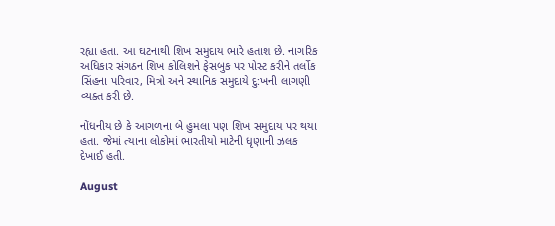રહ્યા હતા. આ ઘટનાથી શિખ સમુદાય ભારે હતાશ છે. નાગરિક અધિકાર સંગઠન શિખ કોલિશને ફેસબુક પર પોસ્ટ કરીને તર્લોક સિંહના પરિવાર, મિત્રો અને સ્થાનિક સમુદાયે દુ:ખની લાગણી વ્યક્ત કરી છે.

નોંધનીય છે કે આગળના બે હુમલા પણ શિખ સમુદાય પર થયા હતા. જેમાં ત્યાના લોકોમાં ભારતીયો માટેની ધૃણાની ઝલક દેખાઈ હતી.

August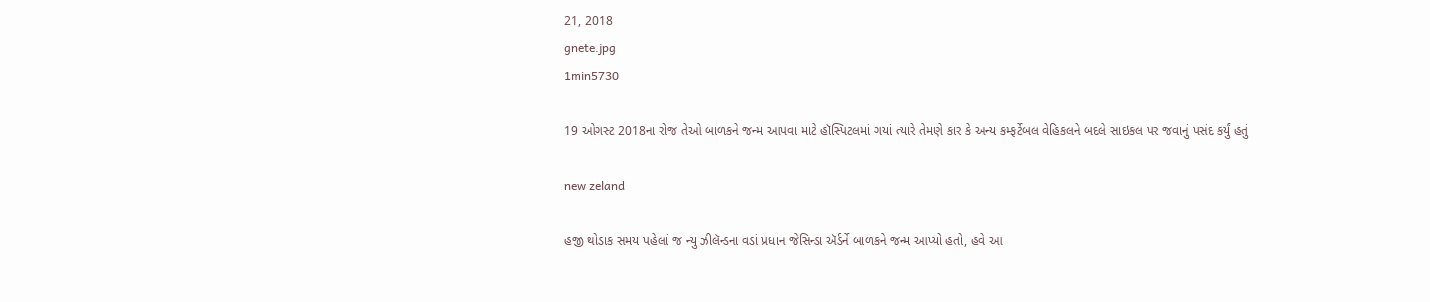21, 2018
gnete.jpg
1min5730

19 ઓગસ્ટ 2018ના રોજ તેઓ બાળકને જન્મ આપવા માટે હૉસ્પિટલમાં ગયાં ત્યારે તેમણે કાર કે અન્ય કમ્ફર્ટેબલ વેહિકલને બદલે સાઇકલ પર જવાનું પસંદ કર્યું હતું

new zeland

હજી થોડાક સમય પહેલાં જ ન્યુ ઝીલૅન્ડના વડાં પ્રધાન જેસિન્ડા ઍર્ડર્ને બાળકને જન્મ આપ્યો હતો, હવે આ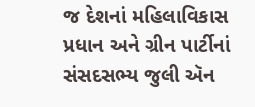જ દેશનાં મહિલાવિકાસ પ્રધાન અને ગ્રીન પાર્ટીનાં સંસદસભ્ય જુલી ઍન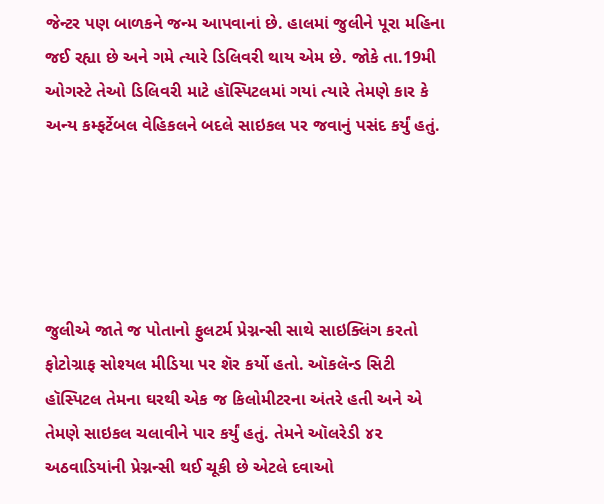જેન્ટર પણ બાળકને જન્મ આપવાનાં છે. હાલમાં જુલીને પૂરા મહિના જઈ રહ્યા છે અને ગમે ત્યારે ડિલિવરી થાય એમ છે. જોકે તા.19મી ઓગસ્ટે તેઓ ડિલિવરી માટે હૉસ્પિટલમાં ગયાં ત્યારે તેમણે કાર કે અન્ય કમ્ફર્ટેબલ વેહિકલને બદલે સાઇકલ પર જવાનું પસંદ કર્યું હતું.





જુલીએ જાતે જ પોતાનો ફુલટર્મ પ્રેગ્નન્સી સાથે સાઇક્લિંગ કરતો ફોટોગ્રાફ સોશ્યલ મીડિયા પર શૅર કર્યો હતો. ઑકલૅન્ડ સિટી હૉસ્પિટલ તેમના ઘરથી એક જ કિલોમીટરના અંતરે હતી અને એ તેમણે સાઇકલ ચલાવીને પાર કર્યું હતું. તેમને ઑલરેડી ૪૨ અઠવાડિયાંની પ્રેગ્નન્સી થઈ ચૂકી છે એટલે દવાઓ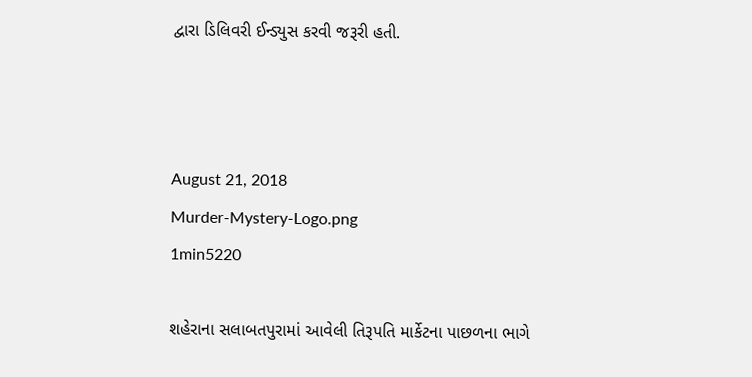દ્વારા ડિલિવરી ઈન્ડ્યુસ કરવી જરૂરી હતી.



August 21, 2018
Murder-Mystery-Logo.png
1min5220

શહેરાના સલાબતપુરામાં આવેલી તિરૂપતિ માર્કેટના પાછળના ભાગે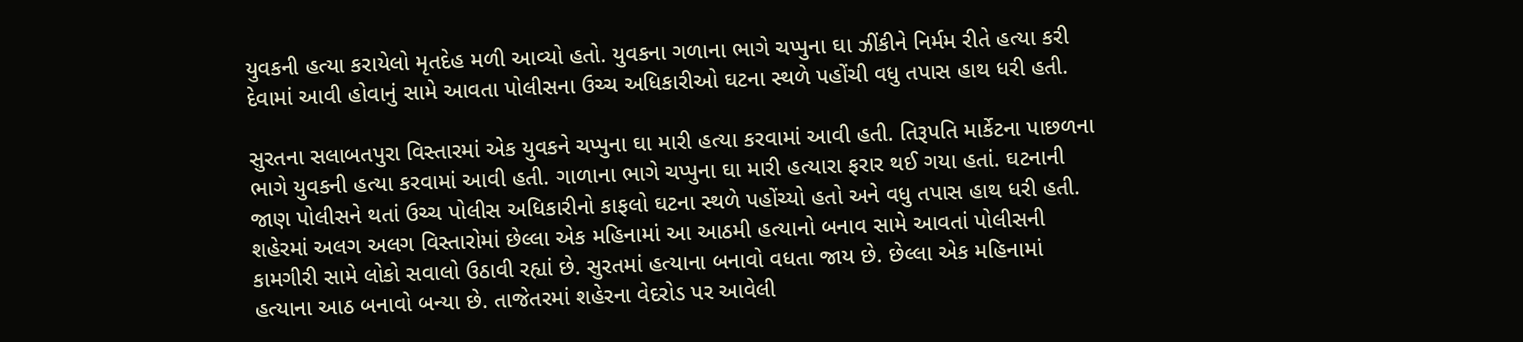યુવકની હત્યા કરાયેલો મૃતદેહ મળી આવ્યો હતો. યુવકના ગળાના ભાગે ચપ્પુના ઘા ઝીંકીને નિર્મમ રીતે હત્યા કરી દેવામાં આવી હોવાનું સામે આવતા પોલીસના ઉચ્ચ અધિકારીઓ ઘટના સ્થળે પહોંચી વધુ તપાસ હાથ ધરી હતી.

સુરતના સલાબતપુરા વિસ્તારમાં એક યુવકને ચપ્પુના ઘા મારી હત્યા કરવામાં આવી હતી. તિરૂપતિ માર્કેટના પાછળના ભાગે યુવકની હત્યા કરવામાં આવી હતી. ગાળાના ભાગે ચપ્પુના ઘા મારી હત્યારા ફરાર થઈ ગયા હતાં. ઘટનાની જાણ પોલીસને થતાં ઉચ્ચ પોલીસ અધિકારીનો કાફલો ઘટના સ્થળે પહોંચ્યો હતો અને વધુ તપાસ હાથ ધરી હતી. શહેરમાં અલગ અલગ વિસ્તારોમાં છેલ્લા એક મહિનામાં આ આઠમી હત્યાનો બનાવ સામે આવતાં પોલીસની કામગીરી સામે લોકો સવાલો ઉઠાવી રહ્યાં છે. સુરતમાં હત્યાના બનાવો વધતા જાય છે. છેલ્લા એક મહિનામાં હત્યાના આઠ બનાવો બન્યા છે. તાજેતરમાં શહેરના વેદરોડ પર આવેલી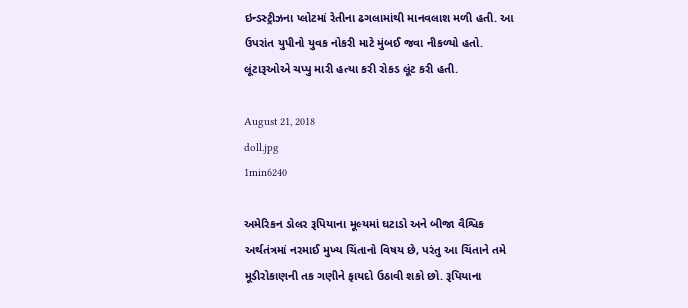ઇન્ડસ્ટ્રીઝના પ્લોટમાં રેતીના ઢગલામાંથી માનવલાશ મળી હતી. આ ઉપરાંત યુપીનો યુવક નોકરી માટે મુંબઈ જવા નીકળ્યો હતો. લૂંટારૂઓએ ચપ્પુ મારી હત્યા કરી રોકડ લૂંટ કરી હતી.

August 21, 2018
doll.jpg
1min6240

અમેરિકન ડોલર રૂપિયાના મૂલ્યમાં ઘટાડો અને બીજા વૈશ્વિક અર્થતંત્રમાં નરમાઈ મુખ્ય ચિંતાનો વિષય છે, પરંતુ આ ચિંતાને તમે મૂડીરોકાણની તક ગણીને ફાયદો ઉઠાવી શકો છો. રૂપિયાના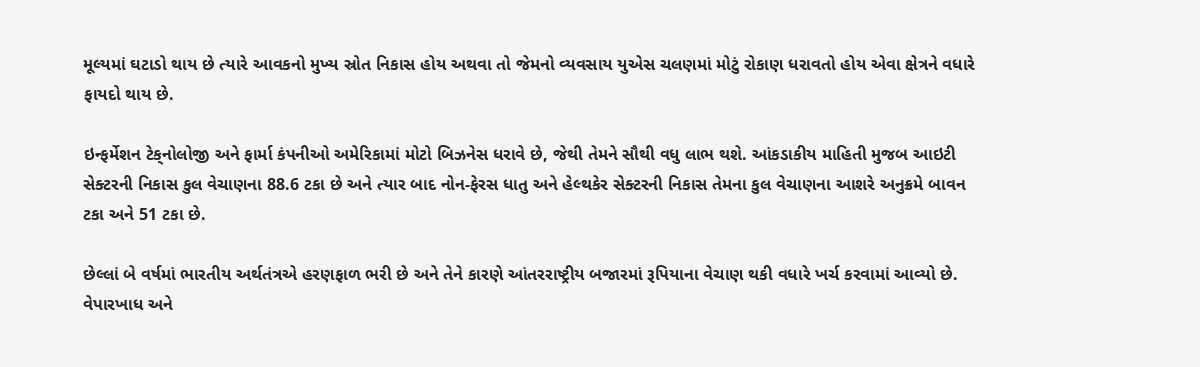મૂલ્યમાં ઘટાડો થાય છે ત્યારે આવકનો મુખ્ય સ્રોત નિકાસ હોય અથવા તો જેમનો વ્યવસાય યુએસ ચલણમાં મોટું રોકાણ ધરાવતો હોય એવા ક્ષેત્રને વધારે ફાયદો થાય છે.

ઇન્ફર્મેશન ટેક્‌નોલોજી અને ફાર્મા કંપનીઓ અમેરિકામાં મોટો બિઝનેસ ધરાવે છે, જેથી તેમને સૌથી વધુ લાભ થશે. આંકડાકીય માહિતી મુજબ આઇટી સેક્ટરની નિકાસ કુલ વેચાણના 88.6 ટકા છે અને ત્યાર બાદ નોન-ફેરસ ધાતુ અને હેલ્થકેર સેક્ટરની નિકાસ તેમના કુલ વેચાણના આશરે અનુક્રમે બાવન ટકા અને 51 ટકા છે.

છેલ્લાં બે વર્ષમાં ભારતીય અર્થતંત્રએ હરણફાળ ભરી છે અને તેને કારણે આંતરરાષ્ટ્રીય બજારમાં રૂપિયાના વેચાણ થકી વધારે ખર્ચ કરવામાં આવ્યો છે. વેપારખાધ અને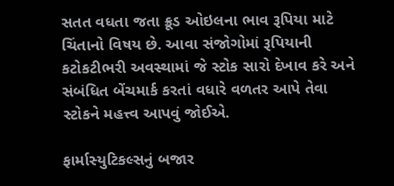સતત વધતા જતા ક્રૂડ ઓઇલના ભાવ રૂપિયા માટે ચિંતાનો વિષય છે. આવા સંજોગોમાં રૂપિયાની કટોકટીભરી અવસ્થામાં જે સ્ટોક સારો દેખાવ કરે અને સંબંધિત બેંચમાર્ક કરતાં વધારે વળતર આપે તેવા સ્ટોકને મહત્ત્વ આપવું જોઈએ.

ફાર્માસ્યુટિકલ્સનું બજાર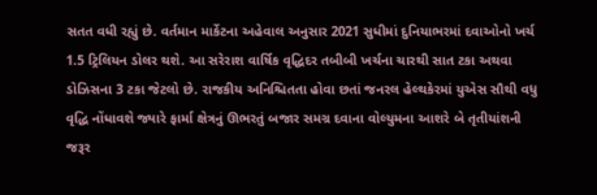સતત વધી રહ્યું છે. વર્તમાન માર્કેટના અહેવાલ અનુસાર 2021 સુધીમાં દુનિયાભરમાં દવાઓનો ખર્ચ 1.5 ટ્રિલિયન ડોલર થશે. આ સરેરાશ વાર્ષિક વૃદ્ધિદર તબીબી ખર્ચના ચારથી સાત ટકા અથવા ડોઝિસના 3 ટકા જેટલો છે. રાજકીય અનિશ્ચિતતા હોવા છતાં જનરલ હેલ્થકેરમાં યુએસ સૌથી વધુ વૃદ્ધિ નોંધાવશે જ્યારે ફાર્મા ક્ષેત્રનું ઊભરતું બજાર સમગ્ર દવાના વોલ્યુમના આશરે બે તૃતીયાંશની જરૂર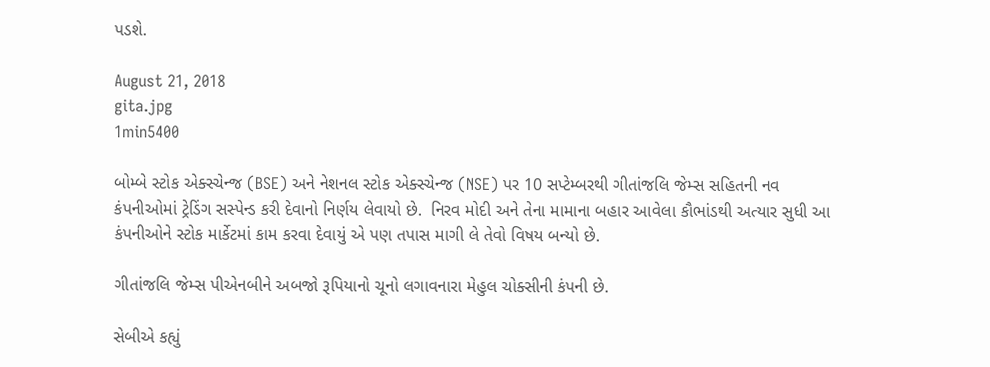પડશે.

August 21, 2018
gita.jpg
1min5400

બોમ્બે સ્ટોક એક્સ્ચેન્જ (BSE) અને નેશનલ સ્ટોક એક્સ્ચેન્જ (NSE) પર 10 સપ્ટેમ્બરથી ગીતાંજલિ જેમ્સ સહિતની નવ કંપનીઓમાં ટ્રેડિંગ સસ્પેન્ડ કરી દેવાનો નિર્ણય લેવાયો છે.  નિરવ મોદી અને તેના મામાના બહાર આવેલા કૌભાંડથી અત્યાર સુધી આ કંપનીઓને સ્ટોક માર્કેટમાં કામ કરવા દેવાયું એ પણ તપાસ માગી લે તેવો વિષય બન્યો છે.

ગીતાંજલિ જેમ્સ પીએનબીને અબજો રૂપિયાનો ચૂનો લગાવનારા મેહુલ ચોક્સીની કંપની છે.

સેબીએ કહ્યું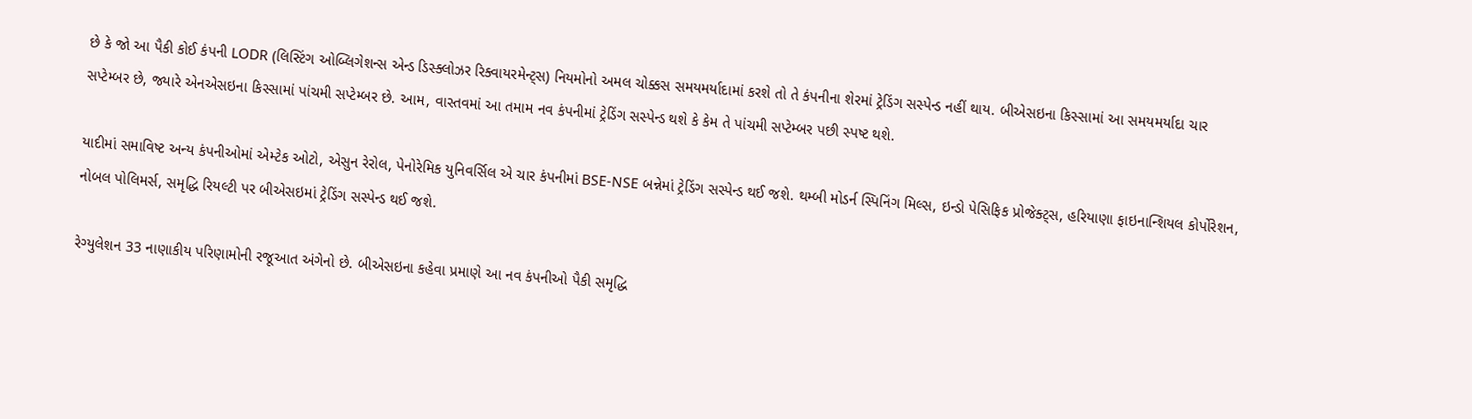છે કે જો આ પૈકી કોઈ કંપની LODR (લિસ્ટિંગ ઓબ્લિગેશન્સ એન્ડ ડિસ્ક્લોઝર રિક્વાયરમેન્ટ્સ) નિયમોનો અમલ ચોક્કસ સમયમર્યાદામાં કરશે તો તે કંપનીના શેરમાં ટ્રેડિંગ સસ્પેન્ડ નહીં થાય. બીએસઇના કિસ્સામાં આ સમયમર્યાદા ચાર સપ્ટેમ્બર છે, જ્યારે એનએસઇના કિસ્સામાં પાંચમી સપ્ટેમ્બર છે. આમ, વાસ્તવમાં આ તમામ નવ કંપનીમાં ટ્રેડિંગ સસ્પેન્ડ થશે કે કેમ તે પાંચમી સપ્ટેમ્બર પછી સ્પષ્ટ થશે.

યાદીમાં સમાવિષ્ટ અન્ય કંપનીઓમાં એમ્ટેક ઓટો, એસુન રેરોલ, પેનોરેમિક યુનિવર્સિલ એ ચાર કંપનીમાં BSE-NSE બન્નેમાં ટ્રેડિંગ સસ્પેન્ડ થઈ જશે. થમ્બી મોડર્ન સ્પિનિંગ મિલ્સ, ઇન્ડો પેસિફિક પ્રોજેક્ટ્સ, હરિયાણા ફાઇનાન્શિયલ કોર્પોરેશન, નોબલ પોલિમર્સ, સમૃદ્ધિ રિયલ્ટી પર બીએસઇમાં ટ્રેડિંગ સસ્પેન્ડ થઈ જશે.

રેગ્યુલેશન 33 નાણાકીય પરિણામોની રજૂઆત અંગેનો છે. બીએસઇના કહેવા પ્રમાણે આ નવ કંપનીઓ પૈકી સમૃદ્ધિ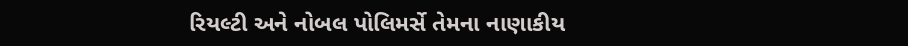રિયલ્ટી અને નોબલ પોલિમર્સે તેમના નાણાકીય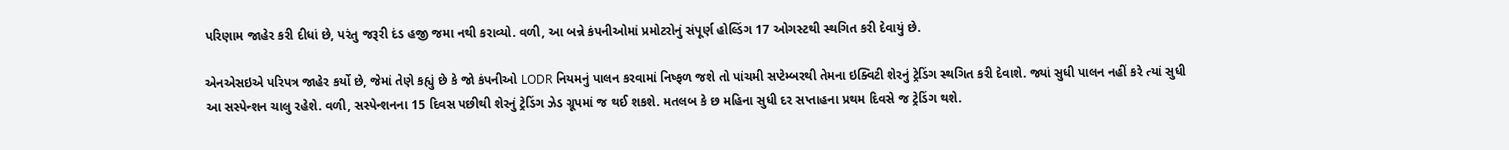પરિણામ જાહેર કરી દીધાં છે, પરંતુ જરૂરી દંડ હજી જમા નથી કરાવ્યો. વળી, આ બન્ને કંપનીઓમાં પ્રમોટરોનું સંપૂર્ણ હોલ્ડિંગ 17 ઓગસ્ટથી સ્થગિત કરી દેવાયું છે.

એનએસઇએ પરિપત્ર જાહેર કર્યો છે, જેમાં તેણે કહ્યું છે કે જો કંપનીઓ LODR નિયમનું પાલન કરવામાં નિષ્ફળ જશે તો પાંચમી સપ્ટેમ્બરથી તેમના ઇક્વિટી શેરનું ટ્રેડિંગ સ્થગિત કરી દેવાશે. જ્યાં સુધી પાલન નહીં કરે ત્યાં સુધી આ સસ્પેન્શન ચાલુ રહેશે. વળી, સસ્પેન્શનના 15 દિવસ પછીથી શેરનું ટ્રેડિંગ ઝેડ ગ્રૂપમાં જ થઈ શકશે. મતલબ કે છ મહિના સુધી દર સપ્તાહના પ્રથમ દિવસે જ ટ્રેડિંગ થશે.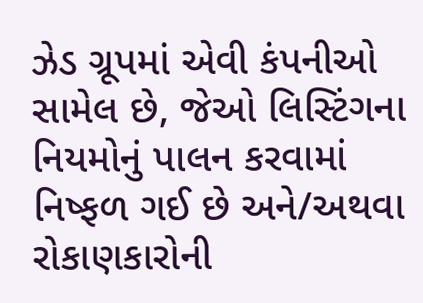ઝેડ ગ્રૂપમાં એવી કંપનીઓ સામેલ છે, જેઓ લિસ્ટિંગના નિયમોનું પાલન કરવામાં નિષ્ફળ ગઈ છે અને/અથવા રોકાણકારોની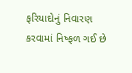ફરિયાદોનું નિવારણ કરવામાં નિષ્ફ‌ળ ગઈ છે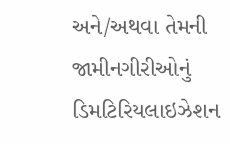અને/અથવા તેમની જામીનગીરીઓનું ડિમટિરિયલાઇઝેશન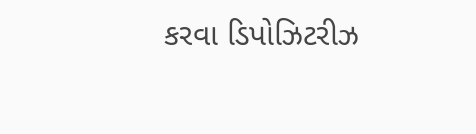કરવા ડિપોઝિટરીઝ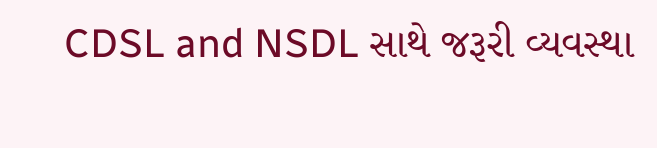CDSL and NSDL સાથે જરૂરી વ્યવસ્થા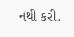નથી કરી.